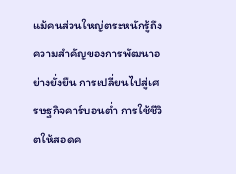แม้คนส่วนใหญ่ตระหนักรู้ถึงความสำคัญของการพัฒนาอย่างยั่งยืน การเปลี่ยนไปสู่เศรษฐกิจคาร์บอนต่ำ การใช้ชีวิตให้สอดค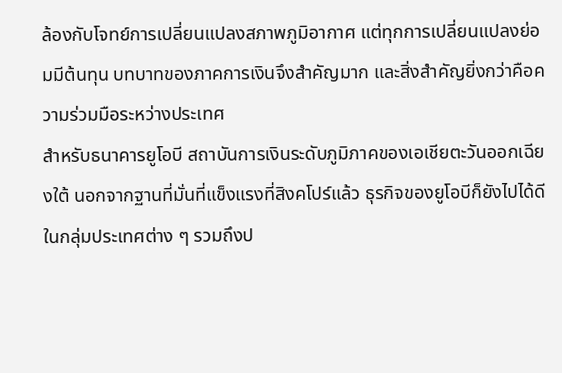ล้องกับโจทย์การเปลี่ยนแปลงสภาพภูมิอากาศ แต่ทุกการเปลี่ยนแปลงย่อมมีต้นทุน บทบาทของภาคการเงินจึงสำคัญมาก และสิ่งสำคัญยิ่งกว่าคือความร่วมมือระหว่างประเทศ
สำหรับธนาคารยูโอบี สถาบันการเงินระดับภูมิภาคของเอเชียตะวันออกเฉียงใต้ นอกจากฐานที่มั่นที่แข็งแรงที่สิงคโปร์แล้ว ธุรกิจของยูโอบีก็ยังไปได้ดีในกลุ่มประเทศต่าง ๆ รวมถึงป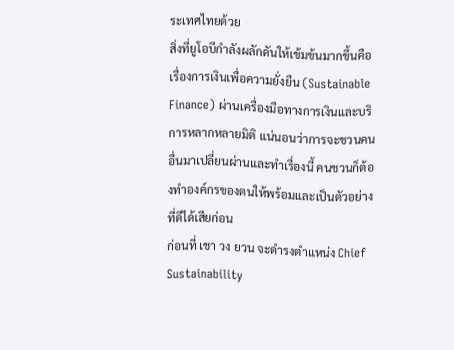ระเทศไทยด้วย
สิ่งที่ยูโอบีกำลังผลักดันให้เข้มข้นมากขึ้นคือเรื่องการเงินเพื่อความยั่งยืน (Sustainable Finance) ผ่านเครื่องมือทางการเงินและบริการหลากหลายมิติ แน่นอนว่าการจะชวนคนอื่นมาเปลี่ยนผ่านและทำเรื่องนี้ คนชวนก็ต้องทำองค์กรของตนให้พร้อมและเป็นตัวอย่างที่ดีได้เสียก่อน
ก่อนที่ เชา วง ยวน จะดำรงตำแหน่ง Chief Sustainability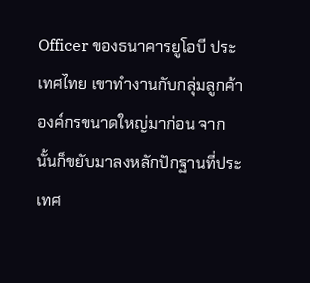Officer ของธนาคารยูโอบี ประเทศไทย เขาทำงานกับกลุ่มลูกค้าองค์กรขนาดใหญ่มาก่อน จากนั้นก็ขยับมาลงหลักปักฐานที่ประเทศ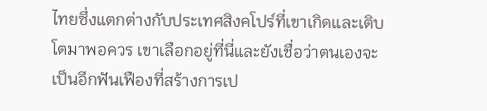ไทยซึ่งแตกต่างกับประเทศสิงคโปร์ที่เขาเกิดและเติบโตมาพอควร เขาเลือกอยู่ที่นี่และยังเชื่อว่าตนเองจะเป็นอีกฟันเฟืองที่สร้างการเป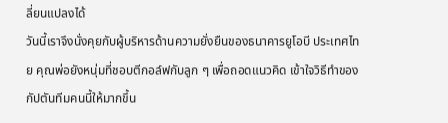ลี่ยนแปลงได้
วันนี้เราจึงนั่งคุยกับผู้บริหารด้านความยั่งยืนของธนาคารยูโอบี ประเทศไทย คุณพ่อยังหนุ่มที่ชอบตีกอล์ฟกับลูก ๆ เพื่อถอดแนวคิด เข้าใจวิธีทำของกัปตันทีมคนนี้ให้มากขึ้น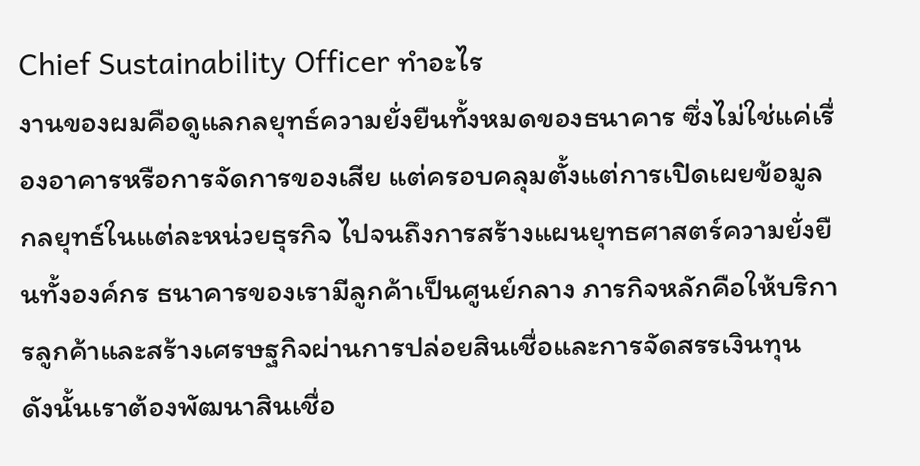Chief Sustainability Officer ทำอะไร
งานของผมคือดูแลกลยุทธ์ความยั่งยืนทั้งหมดของธนาคาร ซึ่งไม่ใช่แค่เรื่องอาคารหรือการจัดการของเสีย แต่ครอบคลุมตั้งแต่การเปิดเผยข้อมูล กลยุทธ์ในแต่ละหน่วยธุรกิจ ไปจนถึงการสร้างแผนยุทธศาสตร์ความยั่งยืนทั้งองค์กร ธนาคารของเรามีลูกค้าเป็นศูนย์กลาง ภารกิจหลักคือให้บริการลูกค้าและสร้างเศรษฐกิจผ่านการปล่อยสินเชื่อและการจัดสรรเงินทุน ดังนั้นเราต้องพัฒนาสินเชื่อ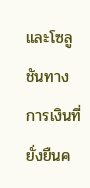และโซลูชันทางการเงินที่ยั่งยืนค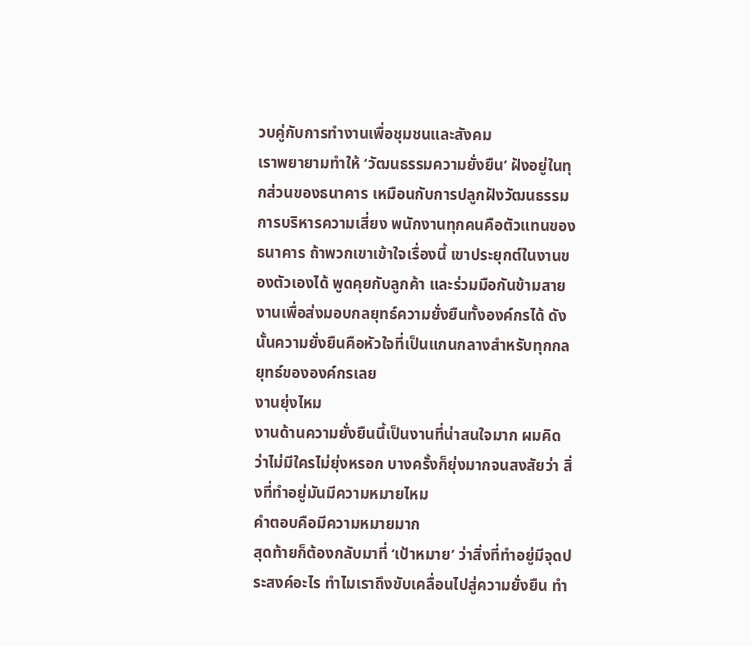วบคู่กับการทำงานเพื่อชุมชนและสังคม
เราพยายามทำให้ ‘วัฒนธรรมความยั่งยืน’ ฝังอยู่ในทุกส่วนของธนาคาร เหมือนกับการปลูกฝังวัฒนธรรมการบริหารความเสี่ยง พนักงานทุกคนคือตัวแทนของธนาคาร ถ้าพวกเขาเข้าใจเรื่องนี้ เขาประยุกต์ในงานของตัวเองได้ พูดคุยกับลูกค้า และร่วมมือกันข้ามสายงานเพื่อส่งมอบกลยุทธ์ความยั่งยืนทั้งองค์กรได้ ดังนั้นความยั่งยืนคือหัวใจที่เป็นแกนกลางสำหรับทุกกลยุทธ์ขององค์กรเลย
งานยุ่งไหม
งานด้านความยั่งยืนนี้เป็นงานที่น่าสนใจมาก ผมคิดว่าไม่มีใครไม่ยุ่งหรอก บางครั้งก็ยุ่งมากจนสงสัยว่า สิ่งที่ทำอยู่มันมีความหมายไหม
คำตอบคือมีความหมายมาก
สุดท้ายก็ต้องกลับมาที่ ‘เป้าหมาย’ ว่าสิ่งที่ทำอยู่มีจุดประสงค์อะไร ทำไมเราถึงขับเคลื่อนไปสู่ความยั่งยืน ทำ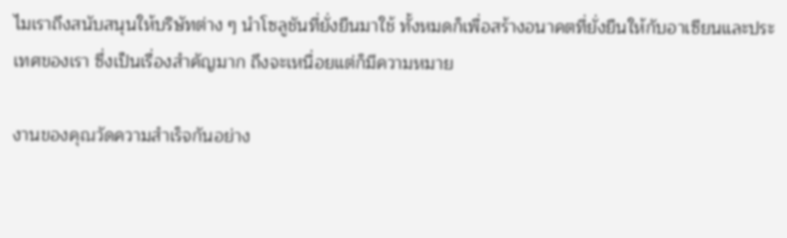ไมเราถึงสนับสนุนให้บริษัทต่าง ๆ นำโซลูชันที่ยั่งยืนมาใช้ ทั้งหมดก็เพื่อสร้างอนาคตที่ยั่งยืนให้กับอาเซียนและประเทศของเรา ซึ่งเป็นเรื่องสำคัญมาก ถึงจะเหนื่อยแต่ก็มีความหมาย

งานของคุณวัดความสำเร็จกันอย่าง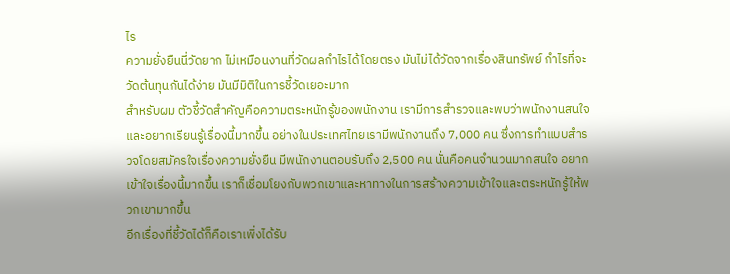ไร
ความยั่งยืนนี่วัดยาก ไม่เหมือนงานที่วัดผลกำไรได้โดยตรง มันไม่ได้วัดจากเรื่องสินทรัพย์ กำไรที่จะวัดต้นทุนกันได้ง่าย มันมีมิติในการชี้วัดเยอะมาก
สำหรับผม ตัวชี้วัดสำคัญคือความตระหนักรู้ของพนักงาน เรามีการสำรวจและพบว่าพนักงานสนใจและอยากเรียนรู้เรื่องนี้มากขึ้น อย่างในประเทศไทยเรามีพนักงานถึง 7,000 คน ซึ่งการทำแบบสำรวจโดยสมัครใจเรื่องความยั่งยืน มีพนักงานตอบรับถึง 2,500 คน นั่นคือคนจำนวนมากสนใจ อยากเข้าใจเรื่องนี้มากขึ้น เราก็เชื่อมโยงกับพวกเขาและหาทางในการสร้างความเข้าใจและตระหนักรู้ให้พวกเขามากขึ้น
อีกเรื่องที่ชี้วัดได้ก็คือเราเพิ่งได้รับ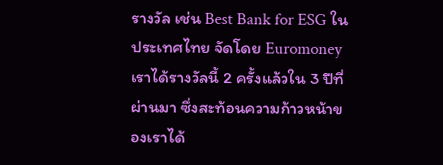รางวัล เช่น Best Bank for ESG ในประเทศไทย จัดโดย Euromoney เราได้รางวัลนี้ 2 ครั้งแล้วใน 3 ปีที่ผ่านมา ซึ่งสะท้อนความก้าวหน้าของเราได้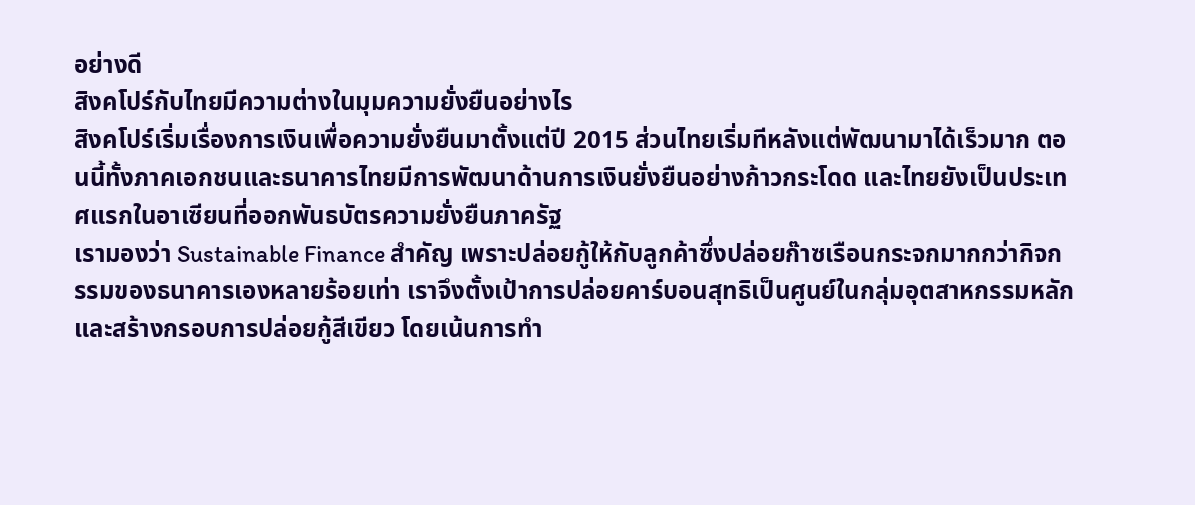อย่างดี
สิงคโปร์กับไทยมีความต่างในมุมความยั่งยืนอย่างไร
สิงคโปร์เริ่มเรื่องการเงินเพื่อความยั่งยืนมาตั้งแต่ปี 2015 ส่วนไทยเริ่มทีหลังแต่พัฒนามาได้เร็วมาก ตอนนี้ทั้งภาคเอกชนและธนาคารไทยมีการพัฒนาด้านการเงินยั่งยืนอย่างก้าวกระโดด และไทยยังเป็นประเทศแรกในอาเซียนที่ออกพันธบัตรความยั่งยืนภาครัฐ
เรามองว่า Sustainable Finance สำคัญ เพราะปล่อยกู้ให้กับลูกค้าซึ่งปล่อยก๊าซเรือนกระจกมากกว่ากิจกรรมของธนาคารเองหลายร้อยเท่า เราจึงตั้งเป้าการปล่อยคาร์บอนสุทธิเป็นศูนย์ในกลุ่มอุตสาหกรรมหลัก และสร้างกรอบการปล่อยกู้สีเขียว โดยเน้นการทำ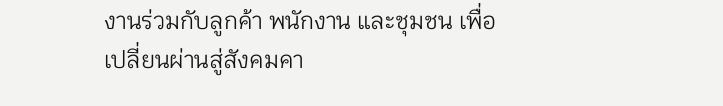งานร่วมกับลูกค้า พนักงาน และชุมชน เพื่อเปลี่ยนผ่านสู่สังคมคา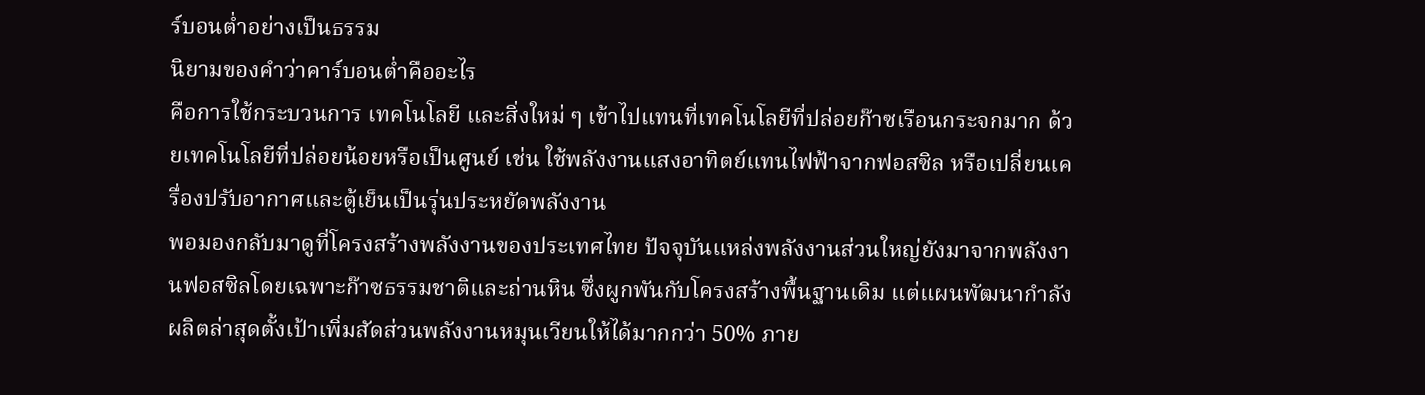ร์บอนต่ำอย่างเป็นธรรม
นิยามของคำว่าคาร์บอนต่ำคืออะไร
คือการใช้กระบวนการ เทคโนโลยี และสิ่งใหม่ ๆ เข้าไปแทนที่เทคโนโลยีที่ปล่อยก๊าซเรือนกระจกมาก ด้วยเทคโนโลยีที่ปล่อยน้อยหรือเป็นศูนย์ เช่น ใช้พลังงานแสงอาทิตย์แทนไฟฟ้าจากฟอสซิล หรือเปลี่ยนเครื่องปรับอากาศและตู้เย็นเป็นรุ่นประหยัดพลังงาน
พอมองกลับมาดูที่โครงสร้างพลังงานของประเทศไทย ปัจจุบันแหล่งพลังงานส่วนใหญ่ยังมาจากพลังงานฟอสซิลโดยเฉพาะก๊าซธรรมชาติและถ่านหิน ซึ่งผูกพันกับโครงสร้างพื้นฐานเดิม แต่แผนพัฒนากำลังผลิตล่าสุดตั้งเป้าเพิ่มสัดส่วนพลังงานหมุนเวียนให้ได้มากกว่า 50% ภาย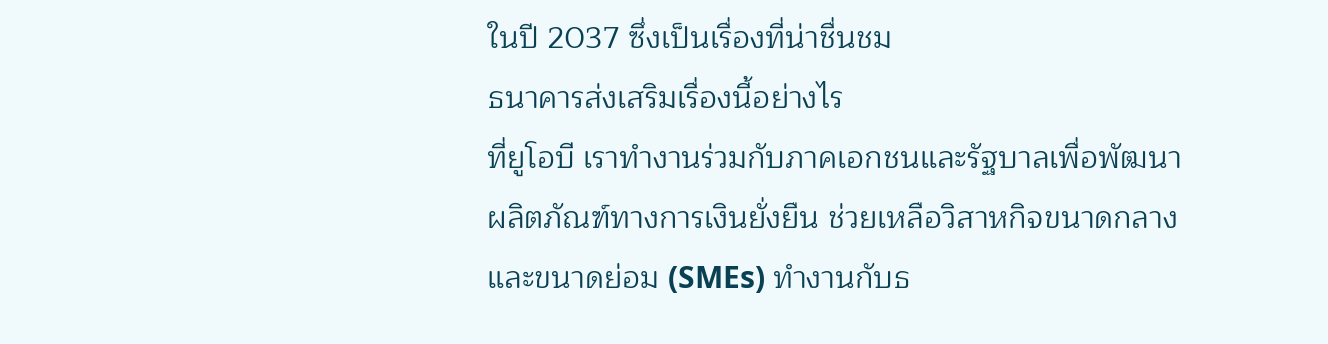ในปี 2037 ซึ่งเป็นเรื่องที่น่าชื่นชม
ธนาคารส่งเสริมเรื่องนี้อย่างไร
ที่ยูโอบี เราทำงานร่วมกับภาคเอกชนและรัฐบาลเพื่อพัฒนาผลิตภัณฑ์ทางการเงินยั่งยืน ช่วยเหลือวิสาหกิจขนาดกลางและขนาดย่อม (SMEs) ทำงานกับธ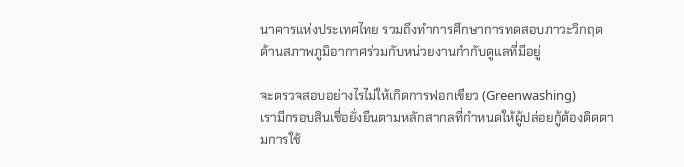นาคารแห่งประเทศไทย รวมถึงทำการศึกษาการทดสอบภาวะวิกฤตด้านสภาพภูมิอากาศร่วมกับหน่วยงานกำกับดูแลที่มีอยู่

จะตรวจสอบอย่างไรไม่ให้เกิดการฟอกเขียว (Greenwashing)
เรามีกรอบสินเชื่อยั่งยืนตามหลักสากลที่กำหนดให้ผู้ปล่อยกู้ต้องติดตามการใช้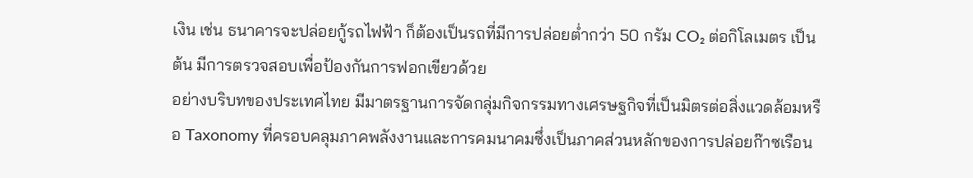เงิน เช่น ธนาคารจะปล่อยกู้รถไฟฟ้า ก็ต้องเป็นรถที่มีการปล่อยต่ำกว่า 50 กรัม CO₂ ต่อกิโลเมตร เป็นต้น มีการตรวจสอบเพื่อป้องกันการฟอกเขียวด้วย
อย่างบริบทของประเทศไทย มีมาตรฐานการจัดกลุ่มกิจกรรมทางเศรษฐกิจที่เป็นมิตรต่อสิ่งแวดล้อมหรือ Taxonomy ที่ครอบคลุมภาคพลังงานและการคมนาคมซึ่งเป็นภาคส่วนหลักของการปล่อยก๊าซเรือน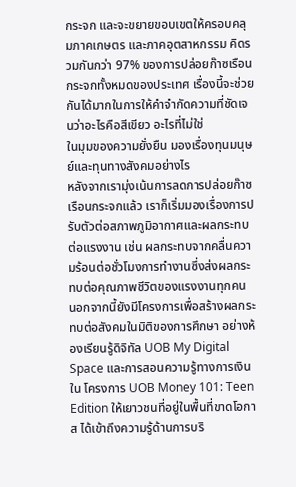กระจก และจะขยายขอบเขตให้ครอบคลุมภาคเกษตร และภาคอุตสาหกรรม คิดรวมกันกว่า 97% ของการปล่อยก๊าซเรือนกระจกทั้งหมดของประเทศ เรื่องนี้จะช่วยกันได้มากในการให้คำจำกัดความที่ชัดเจนว่าอะไรคือสีเขียว อะไรที่ไม่ใช่
ในมุมของความยั่งยืน มองเรื่องทุนมนุษย์และทุนทางสังคมอย่างไร
หลังจากเรามุ่งเน้นการลดการปล่อยก๊าซเรือนกระจกแล้ว เราก็เริ่มมองเรื่องการปรับตัวต่อสภาพภูมิอากาศและผลกระทบต่อแรงงาน เช่น ผลกระทบจากคลื่นความร้อนต่อชั่วโมงการทำงานซึ่งส่งผลกระทบต่อคุณภาพชีวิตของแรงงานทุกคน นอกจากนี้ยังมีโครงการเพื่อสร้างผลกระทบต่อสังคมในมิติของการศึกษา อย่างห้องเรียนรู้ดิจิทัล UOB My Digital Space และการสอนความรู้ทางการเงินใน โครงการ UOB Money 101: Teen Edition ให้เยาวชนที่อยู่ในพื้นที่ขาดโอกาส ได้เข้าถึงความรู้ด้านการบริ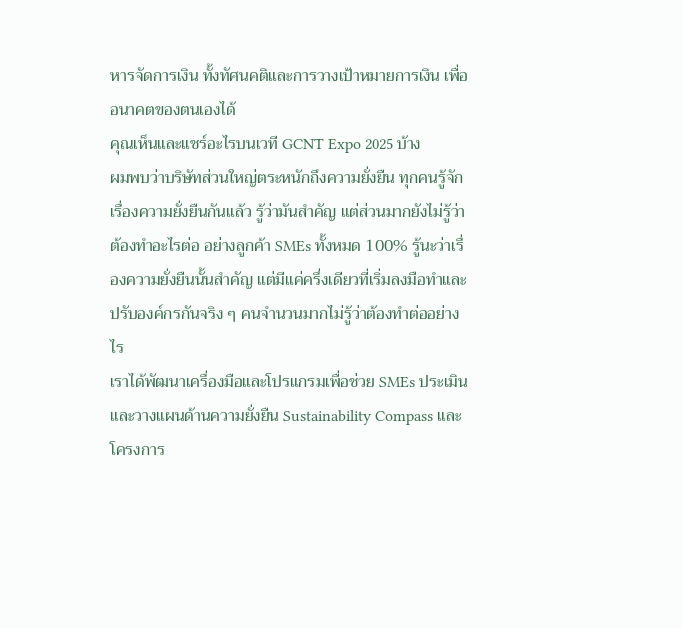หารจัดการเงิน ทั้งทัศนคติและการวางเป้าหมายการเงิน เพื่ออนาคตของตนเองได้
คุณเห็นและแชร์อะไรบนเวที GCNT Expo 2025 บ้าง
ผมพบว่าบริษัทส่วนใหญ่ตระหนักถึงความยั่งยืน ทุกคนรู้จักเรื่องความยั่งยืนกันแล้ว รู้ว่ามันสำคัญ แต่ส่วนมากยังไม่รู้ว่าต้องทำอะไรต่อ อย่างลูกค้า SMEs ทั้งหมด 100% รู้นะว่าเรื่องความยั่งยืนนั้นสำคัญ แต่มีแค่ครึ่งเดียวที่เริ่มลงมือทำและปรับองค์กรกันจริง ๆ คนจำนวนมากไม่รู้ว่าต้องทำต่ออย่างไร
เราได้พัฒนาเครื่องมือและโปรแกรมเพื่อช่วย SMEs ประเมินและวางแผนด้านความยั่งยืน Sustainability Compass และโครงการ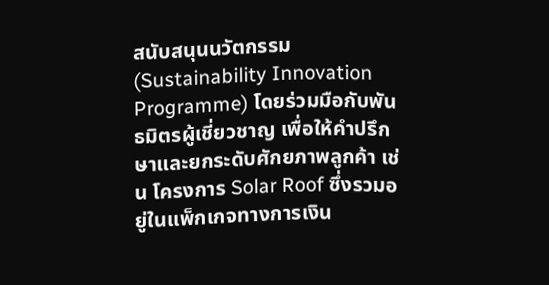สนับสนุนนวัตกรรม (Sustainability Innovation Programme) โดยร่วมมือกับพันธมิตรผู้เชี่ยวชาญ เพื่อให้คำปรึกษาและยกระดับศักยภาพลูกค้า เช่น โครงการ Solar Roof ซึ่งรวมอยู่ในแพ็กเกจทางการเงิน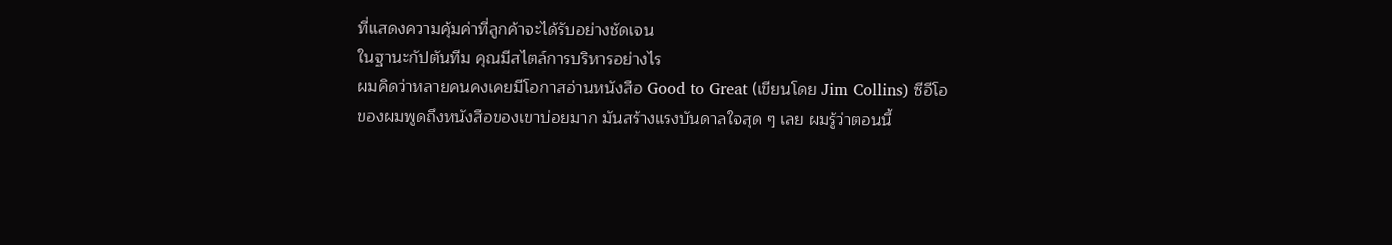ที่แสดงความคุ้มค่าที่ลูกค้าจะได้รับอย่างชัดเจน
ในฐานะกัปตันทีม คุณมีสไตล์การบริหารอย่างไร
ผมคิดว่าหลายคนคงเคยมีโอกาสอ่านหนังสือ Good to Great (เขียนโดย Jim Collins) ซีอีโอของผมพูดถึงหนังสือของเขาบ่อยมาก มันสร้างแรงบันดาลใจสุด ๆ เลย ผมรู้ว่าตอนนี้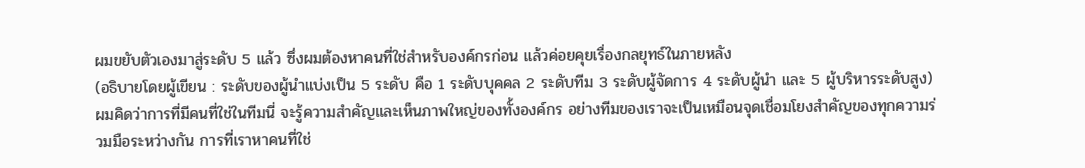ผมขยับตัวเองมาสู่ระดับ 5 แล้ว ซึ่งผมต้องหาคนที่ใช่สำหรับองค์กรก่อน แล้วค่อยคุยเรื่องกลยุทธ์ในภายหลัง
(อธิบายโดยผู้เขียน : ระดับของผู้นำแบ่งเป็น 5 ระดับ คือ 1 ระดับบุคคล 2 ระดับทีม 3 ระดับผู้จัดการ 4 ระดับผู้นำ และ 5 ผู้บริหารระดับสูง)
ผมคิดว่าการที่มีคนที่ใช่ในทีมนี่ จะรู้ความสำคัญและเห็นภาพใหญ่ของทั้งองค์กร อย่างทีมของเราจะเป็นเหมือนจุดเชื่อมโยงสำคัญของทุกความร่วมมือระหว่างกัน การที่เราหาคนที่ใช่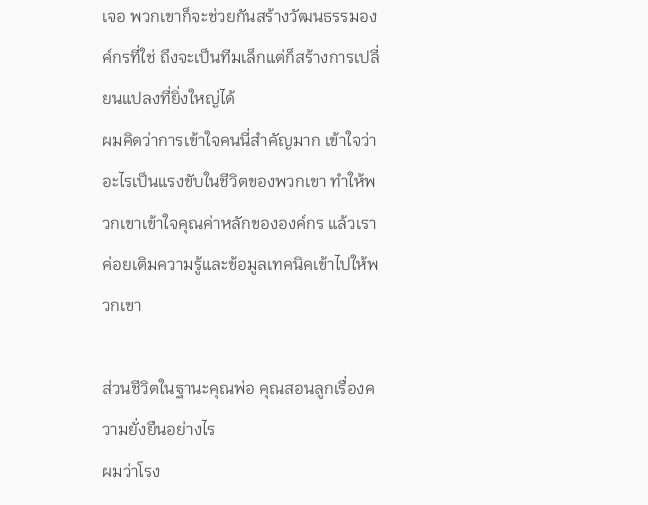เจอ พวกเขาก็จะช่วยกันสร้างวัฒนธรรมองค์กรที่ใช่ ถึงจะเป็นทีมเล็กแต่ก็สร้างการเปลี่ยนแปลงที่ยิ่งใหญ่ได้
ผมคิดว่าการเข้าใจคนนี่สำคัญมาก เข้าใจว่าอะไรเป็นแรงขับในชีวิตของพวกเขา ทำให้พวกเขาเข้าใจคุณค่าหลักขององค์กร แล้วเราค่อยเติมความรู้และข้อมูลเทคนิคเข้าไปให้พวกเขา

ส่วนชีวิตในฐานะคุณพ่อ คุณสอนลูกเรื่องความยั่งยืนอย่างไร
ผมว่าโรง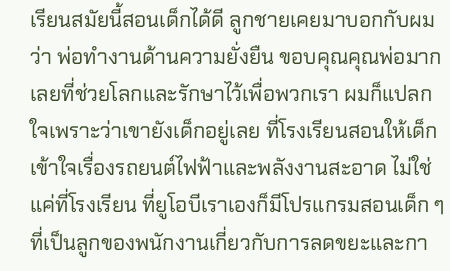เรียนสมัยนี้สอนเด็กได้ดี ลูกชายเคยมาบอกกับผมว่า พ่อทำงานด้านความยั่งยืน ขอบคุณคุณพ่อมากเลยที่ช่วยโลกและรักษาไว้เพื่อพวกเรา ผมก็แปลกใจเพราะว่าเขายังเด็กอยู่เลย ที่โรงเรียนสอนให้เด็กเข้าใจเรื่องรถยนต์ไฟฟ้าและพลังงานสะอาด ไม่ใช่แค่ที่โรงเรียน ที่ยูโอบีเราเองก็มีโปรแกรมสอนเด็ก ๆ ที่เป็นลูกของพนักงานเกี่ยวกับการลดขยะและกา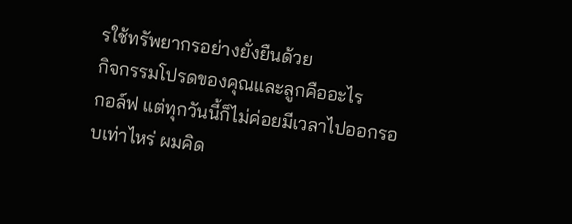รใช้ทรัพยากรอย่างยั่งยืนด้วย
กิจกรรมโปรดของคุณและลูกคืออะไร
กอล์ฟ แต่ทุกวันนี้ก็ไม่ค่อยมีเวลาไปออกรอบเท่าไหร่ ผมคิด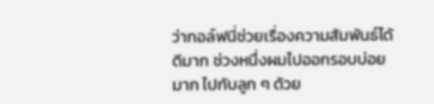ว่ากอล์ฟนี่ช่วยเรื่องความสัมพันธ์ได้ดีมาก ช่วงหนึ่งผมไปออกรอบบ่อยมาก ไปกับลูก ๆ ด้วย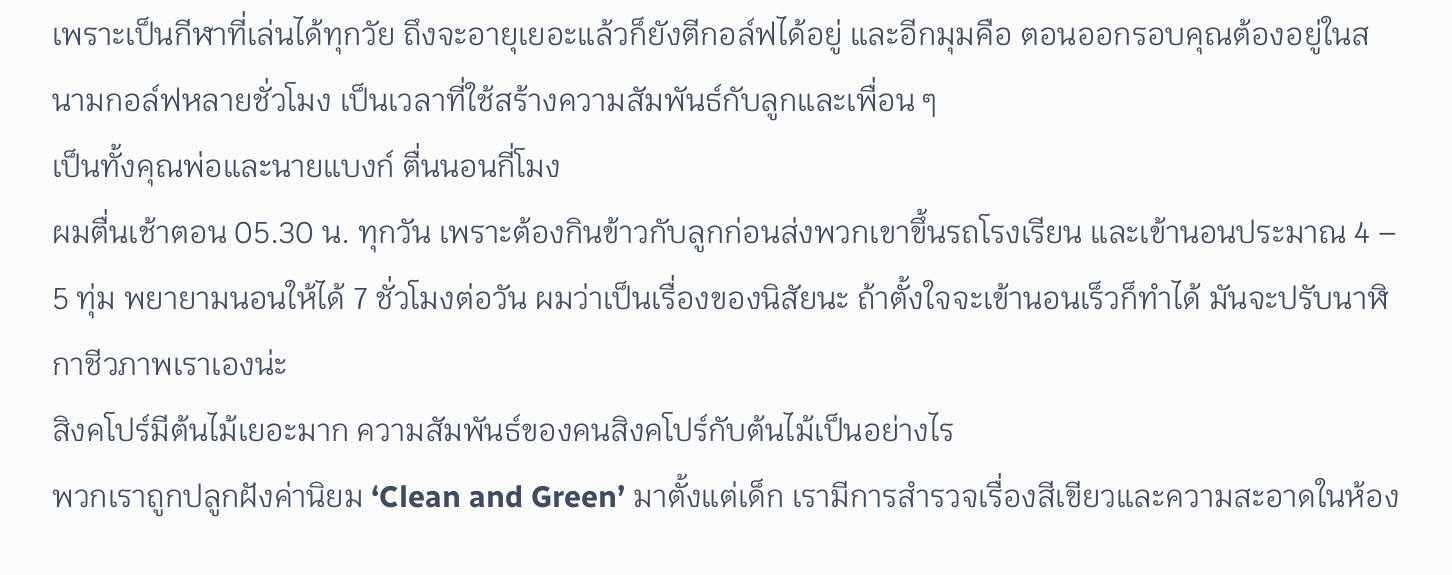เพราะเป็นกีฬาที่เล่นได้ทุกวัย ถึงจะอายุเยอะแล้วก็ยังตีกอล์ฟได้อยู่ และอีกมุมคือ ตอนออกรอบคุณต้องอยู่ในสนามกอล์ฟหลายชั่วโมง เป็นเวลาที่ใช้สร้างความสัมพันธ์กับลูกและเพื่อน ๆ
เป็นทั้งคุณพ่อและนายแบงก์ ตื่นนอนกี่โมง
ผมตื่นเช้าตอน 05.30 น. ทุกวัน เพราะต้องกินข้าวกับลูกก่อนส่งพวกเขาขึ้นรถโรงเรียน และเข้านอนประมาณ 4 – 5 ทุ่ม พยายามนอนให้ได้ 7 ชั่วโมงต่อวัน ผมว่าเป็นเรื่องของนิสัยนะ ถ้าตั้งใจจะเข้านอนเร็วก็ทำได้ มันจะปรับนาฬิกาชีวภาพเราเองน่ะ
สิงคโปร์มีต้นไม้เยอะมาก ความสัมพันธ์ของคนสิงคโปร์กับต้นไม้เป็นอย่างไร
พวกเราถูกปลูกฝังค่านิยม ‘Clean and Green’ มาตั้งแต่เด็ก เรามีการสำรวจเรื่องสีเขียวและความสะอาดในห้อง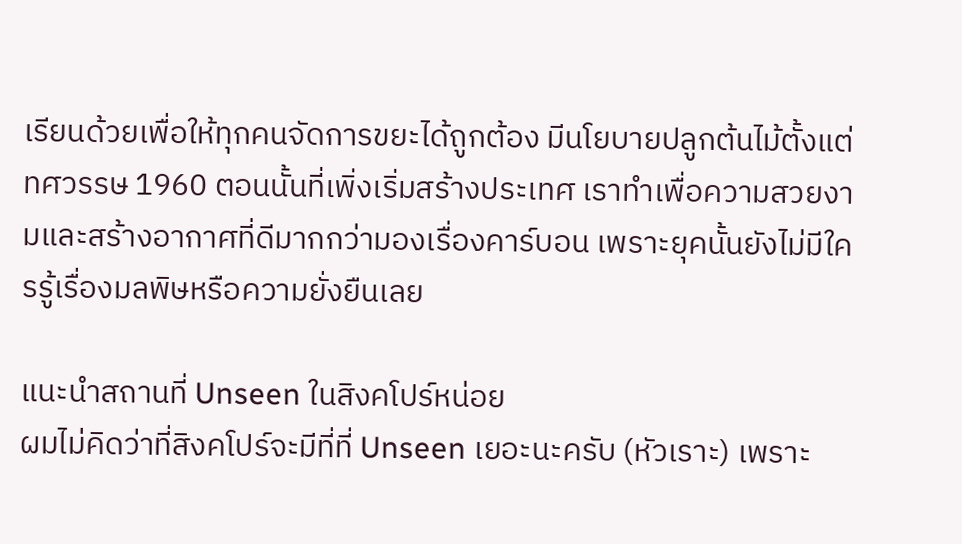เรียนด้วยเพื่อให้ทุกคนจัดการขยะได้ถูกต้อง มีนโยบายปลูกต้นไม้ตั้งแต่ทศวรรษ 1960 ตอนนั้นที่เพิ่งเริ่มสร้างประเทศ เราทำเพื่อความสวยงามและสร้างอากาศที่ดีมากกว่ามองเรื่องคาร์บอน เพราะยุคนั้นยังไม่มีใครรู้เรื่องมลพิษหรือความยั่งยืนเลย

แนะนำสถานที่ Unseen ในสิงคโปร์หน่อย
ผมไม่คิดว่าที่สิงคโปร์จะมีที่ที่ Unseen เยอะนะครับ (หัวเราะ) เพราะ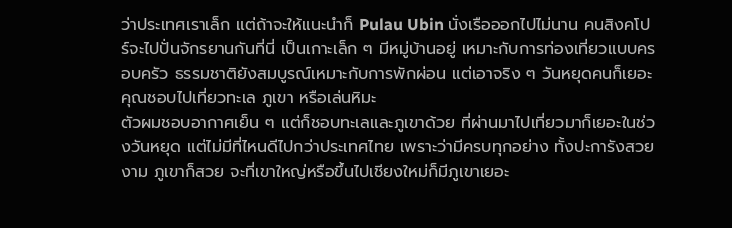ว่าประเทศเราเล็ก แต่ถ้าจะให้แนะนำก็ Pulau Ubin นั่งเรือออกไปไม่นาน คนสิงคโปร์จะไปปั่นจักรยานกันที่นี่ เป็นเกาะเล็ก ๆ มีหมู่บ้านอยู่ เหมาะกับการท่องเที่ยวแบบครอบครัว ธรรมชาติยังสมบูรณ์เหมาะกับการพักผ่อน แต่เอาจริง ๆ วันหยุดคนก็เยอะ
คุณชอบไปเที่ยวทะเล ภูเขา หรือเล่นหิมะ
ตัวผมชอบอากาศเย็น ๆ แต่ก็ชอบทะเลและภูเขาด้วย ที่ผ่านมาไปเที่ยวมาก็เยอะในช่วงวันหยุด แต่ไม่มีที่ไหนดีไปกว่าประเทศไทย เพราะว่ามีครบทุกอย่าง ทั้งปะการังสวยงาม ภูเขาก็สวย จะที่เขาใหญ่หรือขึ้นไปเชียงใหม่ก็มีภูเขาเยอะ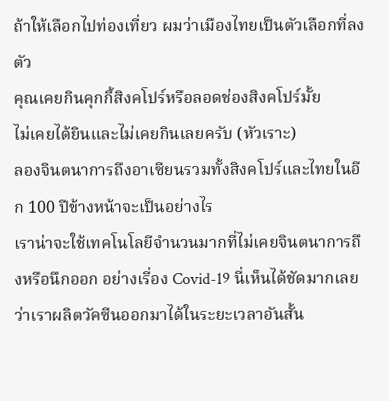ถ้าให้เลือกไปท่องเที่ยว ผมว่าเมืองไทยเป็นตัวเลือกที่ลงตัว
คุณเคยกินคุกกี้สิงคโปร์หรือลอดช่องสิงคโปร์มั้ย
ไม่เคยได้ยินและไม่เคยกินเลยครับ (หัวเราะ)
ลองจินตนาการถึงอาเซียนรวมทั้งสิงคโปร์และไทยในอีก 100 ปีข้างหน้าจะเป็นอย่างไร
เราน่าจะใช้เทคโนโลยีจำนวนมากที่ไม่เคยจินตนาการถึงหรือนึกออก อย่างเรี่อง Covid-19 นี่เห็นได้ชัดมากเลยว่าเราผลิตวัคซีนออกมาได้ในระยะเวลาอันสั้น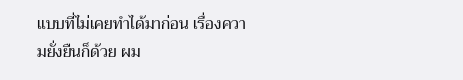แบบที่ไม่เคยทำได้มาก่อน เรื่องความยั่งยืนก็ด้วย ผม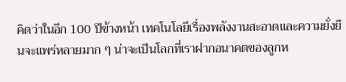คิดว่าในอีก 100 ปีข้างหน้า เทคโนโลยีเรื่องพลังงานสะอาดและความยั่งยืนจะแพร่หลายมาก ๆ น่าจะเป็นโลกที่เราฝากอนาคตของลูกห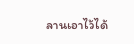ลานเอาไว้ได้